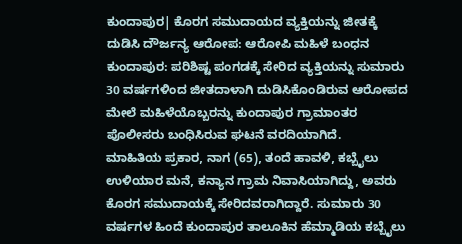ಕುಂದಾಪುರ| ಕೊರಗ ಸಮುದಾಯದ ವ್ಯಕ್ತಿಯನ್ನು ಜೀತಕ್ಕೆ ದುಡಿಸಿ ದೌರ್ಜನ್ಯ ಆರೋಪ: ಆರೋಪಿ ಮಹಿಳೆ ಬಂಧನ
ಕುಂದಾಪುರ: ಪರಿಶಿಷ್ಟ ಪಂಗಡಕ್ಕೆ ಸೇರಿದ ವ್ಯಕ್ತಿಯನ್ನು ಸುಮಾರು 30 ವರ್ಷಗಳಿಂದ ಜೀತದಾಳಾಗಿ ದುಡಿಸಿಕೊಂಡಿರುವ ಆರೋಪದ ಮೇಲೆ ಮಹಿಳೆಯೊಬ್ಬರನ್ನು ಕುಂದಾಪುರ ಗ್ರಾಮಾಂತರ ಪೊಲೀಸರು ಬಂಧಿಸಿರುವ ಘಟನೆ ವರದಿಯಾಗಿದೆ.
ಮಾಹಿತಿಯ ಪ್ರಕಾರ, ನಾಗ (65), ತಂದೆ ಹಾವಳಿ, ಕಬ್ಬೈಲು ಉಳಿಯಾರ ಮನೆ, ಕನ್ಯಾನ ಗ್ರಾಮ ನಿವಾಸಿಯಾಗಿದ್ದು, ಅವರು ಕೊರಗ ಸಮುದಾಯಕ್ಕೆ ಸೇರಿದವರಾಗಿದ್ದಾರೆ. ಸುಮಾರು 30 ವರ್ಷಗಳ ಹಿಂದೆ ಕುಂದಾಪುರ ತಾಲೂಕಿನ ಹೆಮ್ಮಾಡಿಯ ಕಬ್ಬೈಲು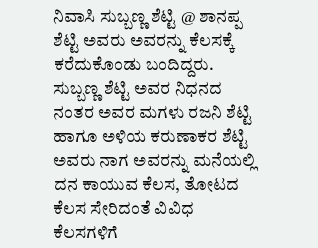ನಿವಾಸಿ ಸುಬ್ಬಣ್ಣ ಶೆಟ್ಟಿ @ ಶಾನಪ್ಪ ಶೆಟ್ಟಿ ಅವರು ಅವರನ್ನು ಕೆಲಸಕ್ಕೆ ಕರೆದುಕೊಂಡು ಬಂದಿದ್ದರು.
ಸುಬ್ಬಣ್ಣ ಶೆಟ್ಟಿ ಅವರ ನಿಧನದ ನಂತರ ಅವರ ಮಗಳು ರಜನಿ ಶೆಟ್ಟಿ ಹಾಗೂ ಅಳಿಯ ಕರುಣಾಕರ ಶೆಟ್ಟಿ ಅವರು ನಾಗ ಅವರನ್ನು ಮನೆಯಲ್ಲಿ ದನ ಕಾಯುವ ಕೆಲಸ, ತೋಟದ ಕೆಲಸ ಸೇರಿದಂತೆ ವಿವಿಧ ಕೆಲಸಗಳಿಗೆ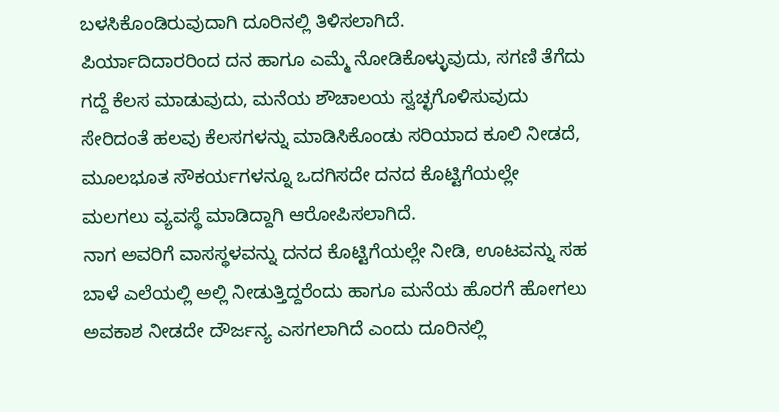ಬಳಸಿಕೊಂಡಿರುವುದಾಗಿ ದೂರಿನಲ್ಲಿ ತಿಳಿಸಲಾಗಿದೆ.
ಪಿರ್ಯಾದಿದಾರರಿಂದ ದನ ಹಾಗೂ ಎಮ್ಮೆ ನೋಡಿಕೊಳ್ಳುವುದು, ಸಗಣಿ ತೆಗೆದು ಗದ್ದೆ ಕೆಲಸ ಮಾಡುವುದು, ಮನೆಯ ಶೌಚಾಲಯ ಸ್ವಚ್ಛಗೊಳಿಸುವುದು ಸೇರಿದಂತೆ ಹಲವು ಕೆಲಸಗಳನ್ನು ಮಾಡಿಸಿಕೊಂಡು ಸರಿಯಾದ ಕೂಲಿ ನೀಡದೆ, ಮೂಲಭೂತ ಸೌಕರ್ಯಗಳನ್ನೂ ಒದಗಿಸದೇ ದನದ ಕೊಟ್ಟಿಗೆಯಲ್ಲೇ ಮಲಗಲು ವ್ಯವಸ್ಥೆ ಮಾಡಿದ್ದಾಗಿ ಆರೋಪಿಸಲಾಗಿದೆ.
ನಾಗ ಅವರಿಗೆ ವಾಸಸ್ಥಳವನ್ನು ದನದ ಕೊಟ್ಟಿಗೆಯಲ್ಲೇ ನೀಡಿ, ಊಟವನ್ನು ಸಹ ಬಾಳೆ ಎಲೆಯಲ್ಲಿ ಅಲ್ಲಿ ನೀಡುತ್ತಿದ್ದರೆಂದು ಹಾಗೂ ಮನೆಯ ಹೊರಗೆ ಹೋಗಲು ಅವಕಾಶ ನೀಡದೇ ದೌರ್ಜನ್ಯ ಎಸಗಲಾಗಿದೆ ಎಂದು ದೂರಿನಲ್ಲಿ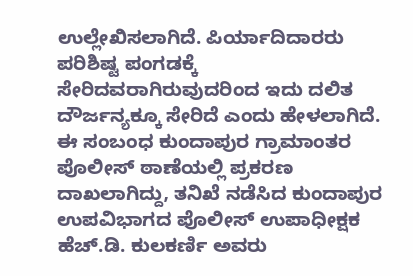ಉಲ್ಲೇಖಿಸಲಾಗಿದೆ. ಪಿರ್ಯಾದಿದಾರರು ಪರಿಶಿಷ್ಟ ಪಂಗಡಕ್ಕೆ ಸೇರಿದವರಾಗಿರುವುದರಿಂದ ಇದು ದಲಿತ ದೌರ್ಜನ್ಯಕ್ಕೂ ಸೇರಿದೆ ಎಂದು ಹೇಳಲಾಗಿದೆ.
ಈ ಸಂಬಂಧ ಕುಂದಾಪುರ ಗ್ರಾಮಾಂತರ ಪೊಲೀಸ್ ಠಾಣೆಯಲ್ಲಿ ಪ್ರಕರಣ ದಾಖಲಾಗಿದ್ದು, ತನಿಖೆ ನಡೆಸಿದ ಕುಂದಾಪುರ ಉಪವಿಭಾಗದ ಪೊಲೀಸ್ ಉಪಾಧೀಕ್ಷಕ ಹೆಚ್.ಡಿ. ಕುಲಕರ್ಣಿ ಅವರು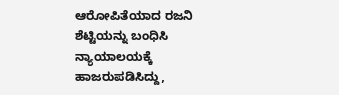ಆರೋಪಿತೆಯಾದ ರಜನಿ ಶೆಟ್ಟಿಯನ್ನು ಬಂಧಿಸಿ ನ್ಯಾಯಾಲಯಕ್ಕೆ ಹಾಜರುಪಡಿಸಿದ್ದು,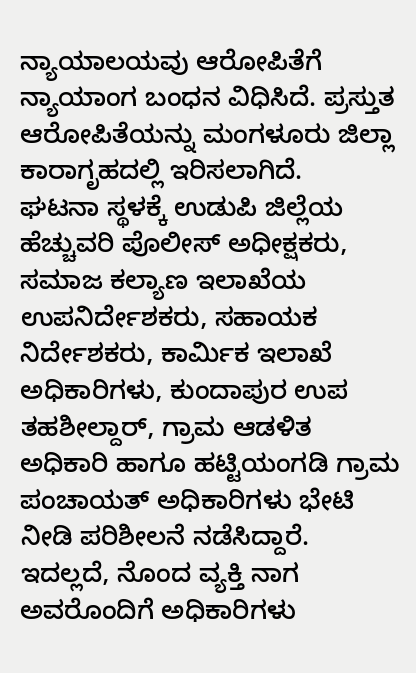ನ್ಯಾಯಾಲಯವು ಆರೋಪಿತೆಗೆ ನ್ಯಾಯಾಂಗ ಬಂಧನ ವಿಧಿಸಿದೆ. ಪ್ರಸ್ತುತ ಆರೋಪಿತೆಯನ್ನು ಮಂಗಳೂರು ಜಿಲ್ಲಾ ಕಾರಾಗೃಹದಲ್ಲಿ ಇರಿಸಲಾಗಿದೆ.
ಘಟನಾ ಸ್ಥಳಕ್ಕೆ ಉಡುಪಿ ಜಿಲ್ಲೆಯ ಹೆಚ್ಚುವರಿ ಪೊಲೀಸ್ ಅಧೀಕ್ಷಕರು, ಸಮಾಜ ಕಲ್ಯಾಣ ಇಲಾಖೆಯ ಉಪನಿರ್ದೇಶಕರು, ಸಹಾಯಕ ನಿರ್ದೇಶಕರು, ಕಾರ್ಮಿಕ ಇಲಾಖೆ ಅಧಿಕಾರಿಗಳು, ಕುಂದಾಪುರ ಉಪ ತಹಶೀಲ್ದಾರ್, ಗ್ರಾಮ ಆಡಳಿತ ಅಧಿಕಾರಿ ಹಾಗೂ ಹಟ್ಟಿಯಂಗಡಿ ಗ್ರಾಮ ಪಂಚಾಯತ್ ಅಧಿಕಾರಿಗಳು ಭೇಟಿ ನೀಡಿ ಪರಿಶೀಲನೆ ನಡೆಸಿದ್ದಾರೆ.
ಇದಲ್ಲದೆ, ನೊಂದ ವ್ಯಕ್ತಿ ನಾಗ ಅವರೊಂದಿಗೆ ಅಧಿಕಾರಿಗಳು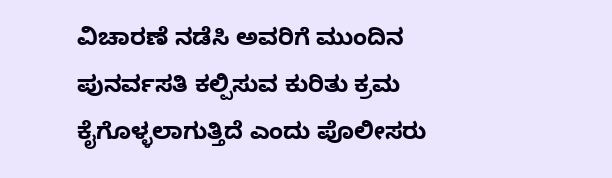ವಿಚಾರಣೆ ನಡೆಸಿ ಅವರಿಗೆ ಮುಂದಿನ ಪುನರ್ವಸತಿ ಕಲ್ಪಿಸುವ ಕುರಿತು ಕ್ರಮ ಕೈಗೊಳ್ಳಲಾಗುತ್ತಿದೆ ಎಂದು ಪೊಲೀಸರು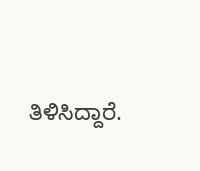ತಿಳಿಸಿದ್ದಾರೆ.